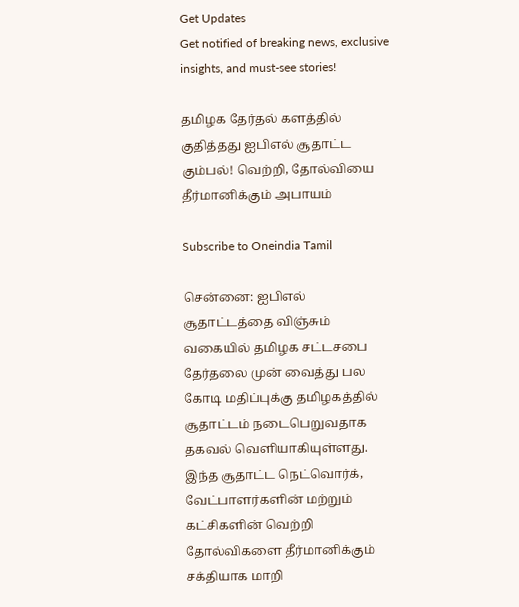Get Updates
Get notified of breaking news, exclusive insights, and must-see stories!

தமிழக தேர்தல் களத்தில் குதித்தது ஐபிஎல் சூதாட்ட கும்பல்! வெற்றி, தோல்வியை தீர்மானிக்கும் அபாயம்

Subscribe to Oneindia Tamil

சென்னை: ஐபிஎல் சூதாட்டத்தை விஞ்சும் வகையில் தமிழக சட்டசபை தேர்தலை முன் வைத்து பல கோடி மதிப்புக்கு தமிழகத்தில் சூதாட்டம் நடைபெறுவதாக தகவல் வெளியாகியுள்ளது. இந்த சூதாட்ட நெட்வொர்க், வேட்பாளர்களின் மற்றும் கட்சிகளின் வெற்றி தோல்விகளை தீர்மானிக்கும் சக்தியாக மாறி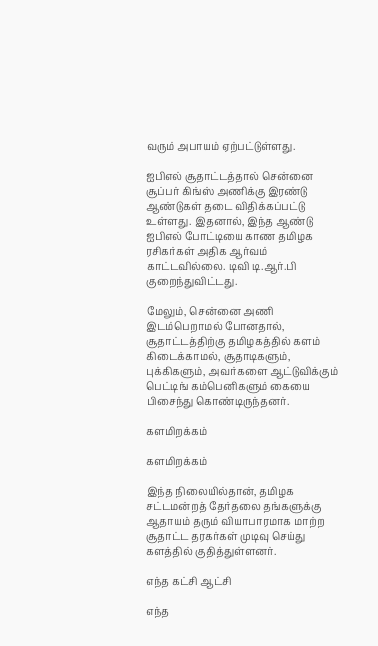வரும் அபாயம் ஏற்பட்டுள்ளது.

ஐபிஎல் சூதாட்டத்தால் சென்னை சூப்பர் கிங்ஸ் அணிக்கு இரண்டு ஆண்டுகள் தடை விதிக்கப்பட்டு உள்ளது. இதனால், இந்த ஆண்டு ஐபிஎல் போட்டியை காண தமிழக ரசிகர்கள் அதிக ஆர்வம் காட்டவில்லை. டிவி டி.ஆர்.பி குறைந்துவிட்டது.

மேலும், சென்னை அணி இடம்பெறாமல் போனதால், சூதாட்டத்திற்கு தமிழகத்தில் களம் கிடைக்காமல், சூதாடிகளும், புக்கிகளும், அவர்களை ஆட்டுவிக்கும் பெட்டிங் கம்பெனிகளும் கையை பிசைந்து கொண்டிருந்தனர்.

களமிறக்கம்

களமிறக்கம்

இந்த நிலையில்தான், தமிழக சட்டமன்றத் தேர்தலை தங்களுக்கு ஆதாயம் தரும் வியாபாரமாக மாற்ற சூதாட்ட தரகர்கள் முடிவு செய்து களத்தில் குதித்துள்ளனர்.

எந்த கட்சி ஆட்சி

எந்த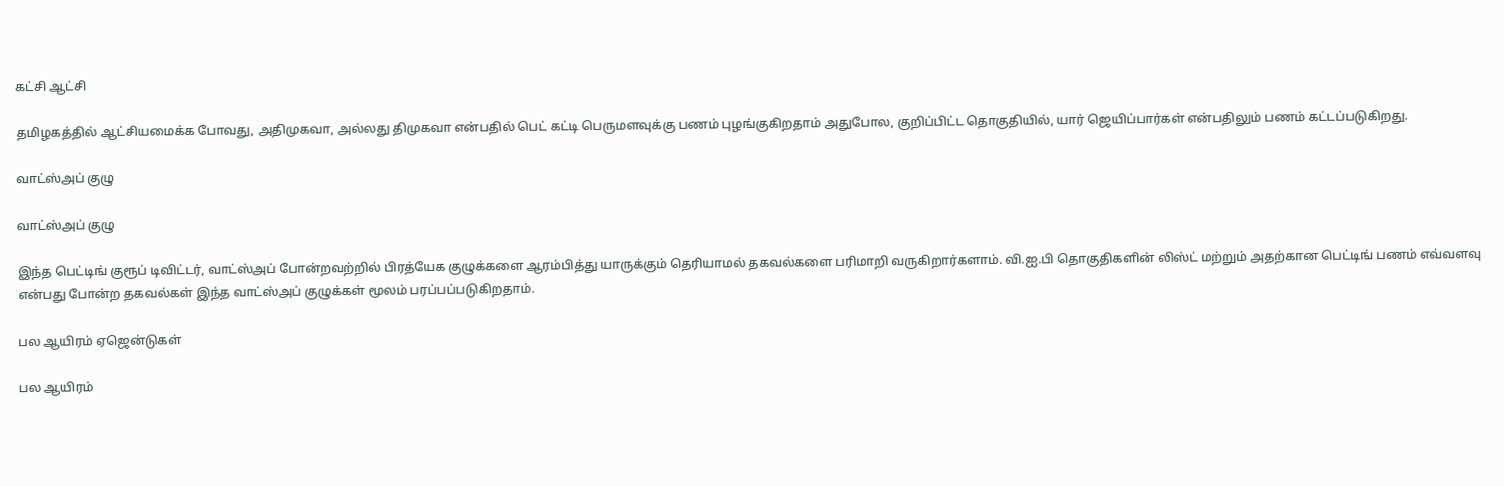கட்சி ஆட்சி

தமிழகத்தில் ஆட்சியமைக்க போவது, அதிமுகவா, அல்லது திமுகவா என்பதில் பெட் கட்டி பெருமளவுக்கு பணம் புழங்குகிறதாம் அதுபோல, குறிப்பிட்ட தொகுதியில், யார் ஜெயிப்பார்கள் என்பதிலும் பணம் கட்டப்படுகிறது.

வாட்ஸ்அப் குழு

வாட்ஸ்அப் குழு

இந்த பெட்டிங் குரூப் டிவிட்டர், வாட்ஸ்அப் போன்றவற்றில் பிரத்யேக குழுக்களை ஆரம்பித்து யாருக்கும் தெரியாமல் தகவல்களை பரிமாறி வருகிறார்களாம். வி.ஐ.பி தொகுதிகளின் லிஸ்ட் மற்றும் அதற்கான பெட்டிங் பணம் எவ்வளவு என்பது போன்ற தகவல்கள் இந்த வாட்ஸ்அப் குழுக்கள் மூலம் பரப்பப்படுகிறதாம்.

பல ஆயிரம் ஏஜென்டுகள்

பல ஆயிரம்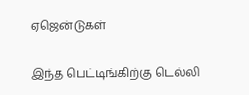ஏஜென்டுகள்

இந்த பெட்டிங்கிற்கு டெல்லி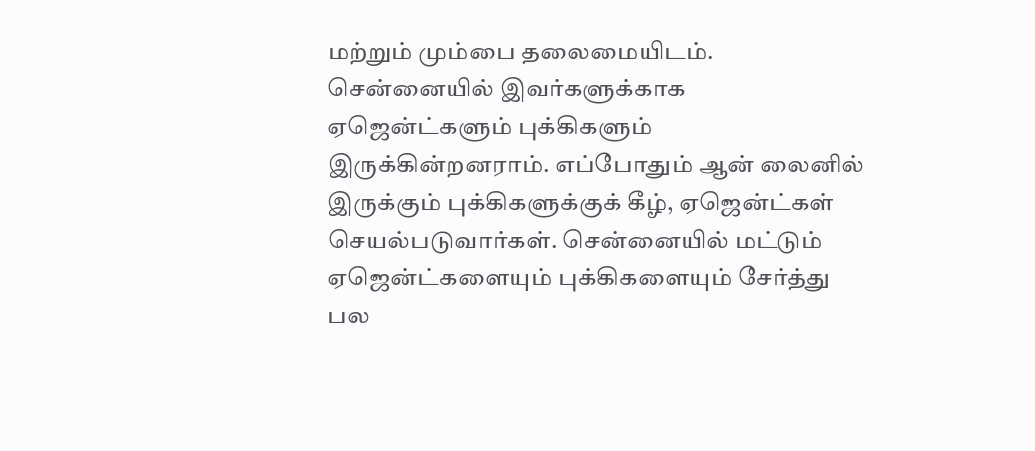மற்றும் மும்பை தலைமையிடம். சென்னையில் இவர்களுக்காக ஏஜென்ட்களும் புக்கிகளும் இருக்கின்றனராம். எப்போதும் ஆன் லைனில் இருக்கும் புக்கிகளுக்குக் கீழ், ஏஜென்ட்கள் செயல்படுவார்கள். சென்னையில் மட்டும் ஏஜென்ட்களையும் புக்கிகளையும் சேர்த்து பல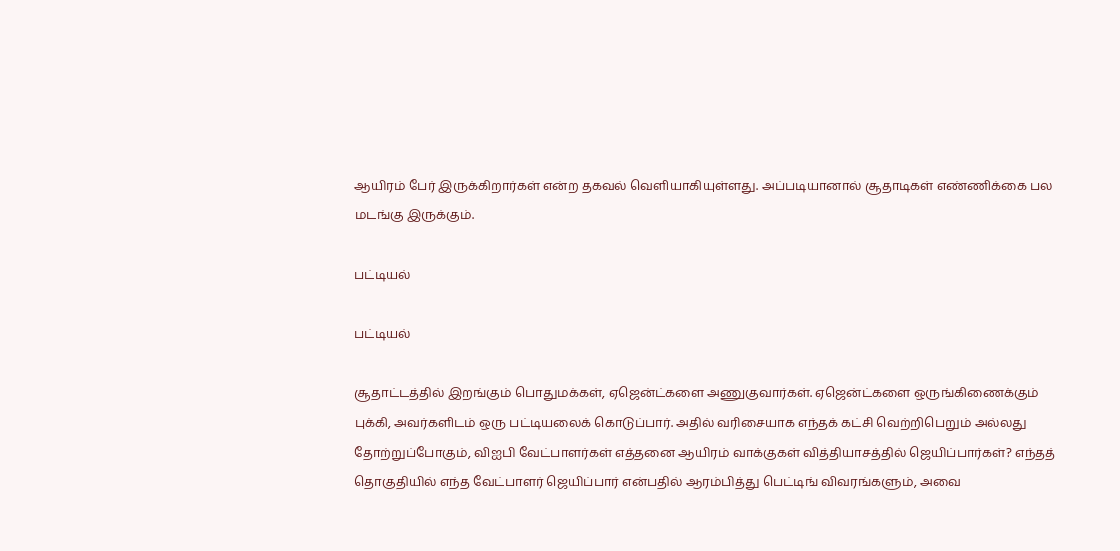ஆயிரம் பேர் இருக்கிறார்கள் என்ற தகவல் வெளியாகியுள்ளது. அப்படியானால் சூதாடிகள் எண்ணிக்கை பல மடங்கு இருக்கும்.

பட்டியல்

பட்டியல்

சூதாட்டத்தில் இறங்கும் பொதுமக்கள், ஏஜென்ட்களை அணுகுவார்கள். ஏஜென்ட்களை ஒருங்கிணைக்கும் புக்கி, அவர்களிடம் ஒரு பட்டியலைக் கொடுப்பார். அதில் வரிசையாக எந்தக் கட்சி வெற்றிபெறும் அல்லது தோற்றுப்போகும், விஐபி வேட்பாளர்கள் எத்தனை ஆயிரம் வாக்குகள் வித்தியாசத்தில் ஜெயிப்பார்கள்? எந்தத் தொகுதியில் எந்த வேட்பாளர் ஜெயிப்பார் என்பதில் ஆரம்பித்து பெட்டிங் விவரங்களும், அவை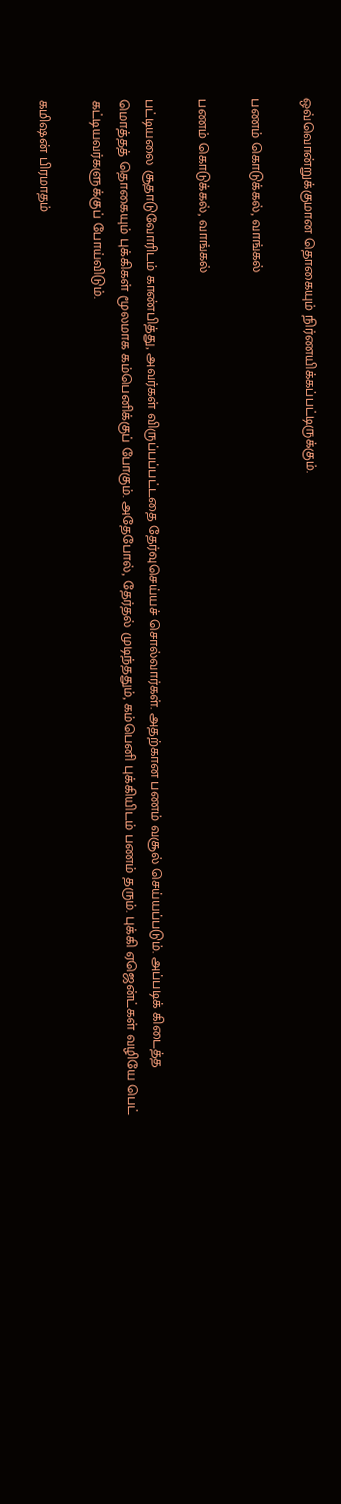ஒவ்வொன்றுக்குமான தொகையும் நிர்ணயிக்கப்பட்டிருக்கும்.

பணம் கொடுக்கல், வாங்கல்

பணம் கொடுக்கல், வாங்கல்

பட்டியலை சூதாடுவோரிடம் காண்பித்து, அவர்கள் விருப்பப்பட்டதை தேர்வுசெய்யச் சொல்வார்கள். அதற்கான பணம் வசூல் செய்யப்படும். அப்படிக் கிடைத்த மொத்தத் தொகையும் புக்கிகள் மூலமாக கம்பெனிக்குப் போகும். அதேபோல், தேர்தல் முடிந்ததும், கம்பெனி புக்கியிடம் பணம் தரும். புக்கி ஏஜென்ட்கள் வழியே பெட் கட்டியவர்களுக்குப் போய்விடும்.

கமிஷன் பிரமாதம்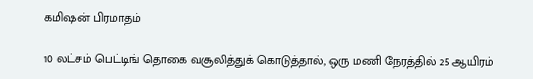கமிஷன் பிரமாதம்

10 லட்சம் பெட்டிங் தொகை வசூலித்துக் கொடுத்தால், ஒரு மணி நேரத்தில் 25 ஆயிரம்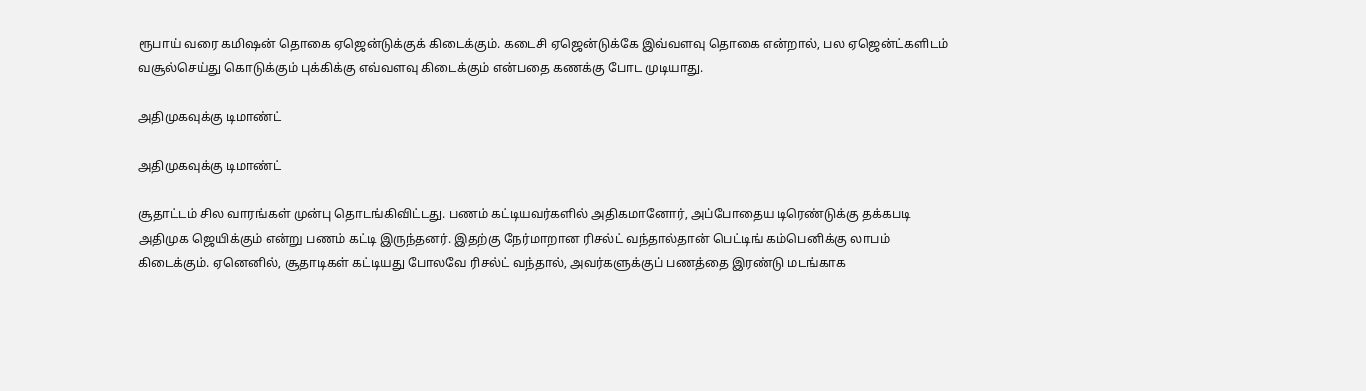ரூபாய் வரை கமிஷன் தொகை ஏஜென்டுக்குக் கிடைக்கும். கடைசி ஏஜென்டுக்கே இவ்வளவு தொகை என்றால், பல ஏஜென்ட்களிடம் வசூல்செய்து கொடுக்கும் புக்கிக்கு எவ்வளவு கிடைக்கும் என்பதை கணக்கு போட முடியாது.

அதிமுகவுக்கு டிமாண்ட்

அதிமுகவுக்கு டிமாண்ட்

சூதாட்டம் சில வாரங்கள் முன்பு தொடங்கிவிட்டது. பணம் கட்டியவர்களில் அதிகமானோர், அப்போதைய டிரெண்டுக்கு தக்கபடி அதிமுக ஜெயிக்கும் என்று பணம் கட்டி இருந்தனர். இதற்கு நேர்மாறான ரிசல்ட் வந்தால்தான் பெட்டிங் கம்பெனிக்கு லாபம் கிடைக்கும். ஏனெனில், சூதாடிகள் கட்டியது போலவே ரிசல்ட் வந்தால், அவர்களுக்குப் பணத்தை இரண்டு மடங்காக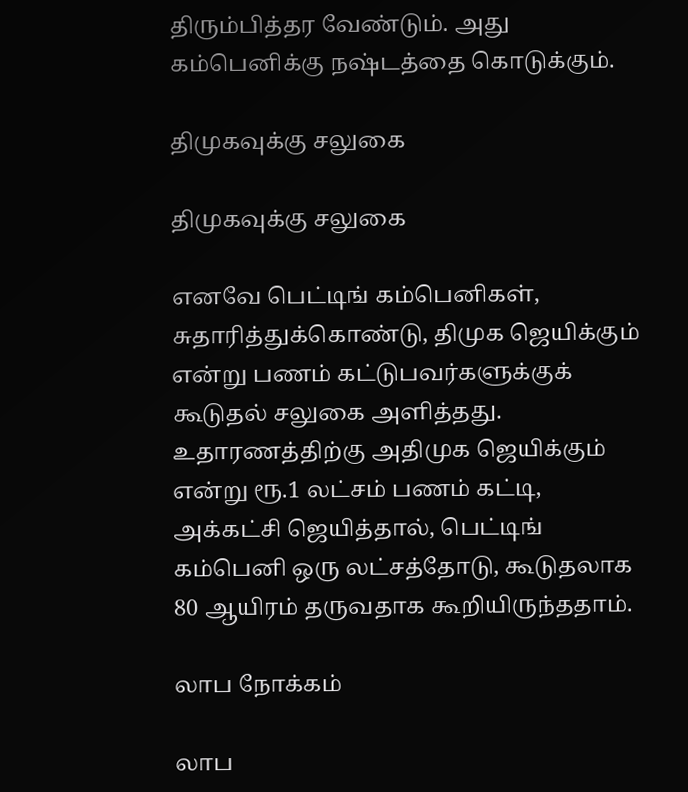திரும்பித்தர வேண்டும். அது கம்பெனிக்கு நஷ்டத்தை கொடுக்கும்.

திமுகவுக்கு சலுகை

திமுகவுக்கு சலுகை

எனவே பெட்டிங் கம்பெனிகள், சுதாரித்துக்கொண்டு, திமுக ஜெயிக்கும் என்று பணம் கட்டுபவர்களுக்குக் கூடுதல் சலுகை அளித்தது. உதாரணத்திற்கு அதிமுக ஜெயிக்கும் என்று ரூ.1 லட்சம் பணம் கட்டி, அக்கட்சி ஜெயித்தால், பெட்டிங் கம்பெனி ஒரு லட்சத்தோடு, கூடுதலாக 80 ஆயிரம் தருவதாக கூறியிருந்ததாம்.

லாப நோக்கம்

லாப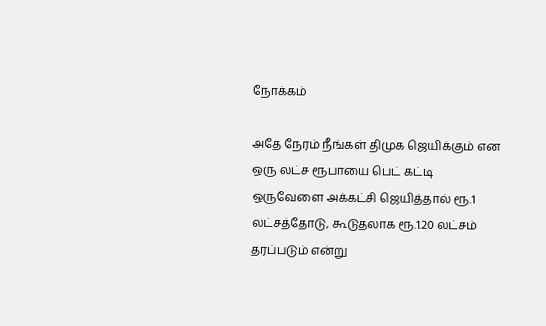நோக்கம்

அதே நேரம் நீங்கள் திமுக ஜெயிக்கும் என ஒரு லட்ச ரூபாயை பெட் கட்டி ஒருவேளை அக்கட்சி ஜெயித்தால் ரூ.1 லட்சத்தோடு, கூடுதலாக ரூ.1.20 லட்சம் தரப்படும் என்று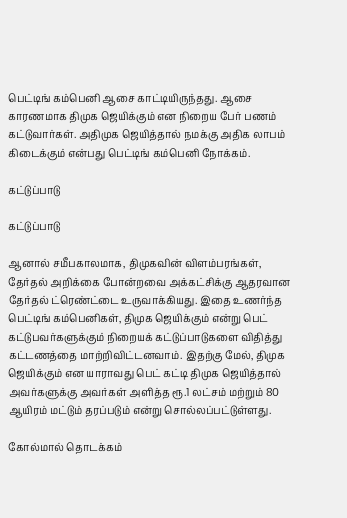பெட்டிங் கம்பெனி ஆசை காட்டியிருந்தது. ஆசை காரணமாக திமுக ஜெயிக்கும் என நிறைய பேர் பணம் கட்டுவார்கள். அதிமுக ஜெயித்தால் நமக்கு அதிக லாபம் கிடைக்கும் என்பது பெட்டிங் கம்பெனி நோக்கம்.

கட்டுப்பாடு

கட்டுப்பாடு

ஆனால் சமீபகாலமாக, திமுகவின் விளம்பரங்கள், தேர்தல் அறிக்கை போன்றவை அக்கட்சிக்கு ஆதரவான தேர்தல் ட்ரெண்ட்டை உருவாக்கியது. இதை உணர்ந்த பெட்டிங் கம்பெனிகள், திமுக ஜெயிக்கும் என்று பெட் கட்டுபவர்களுக்கும் நிறையக் கட்டுப்பாடுகளை விதித்து கட்டணத்தை மாற்றிவிட்டனவாம். இதற்கு மேல், திமுக ஜெயிக்கும் என யாராவது பெட் கட்டி திமுக ஜெயித்தால் அவர்களுக்கு அவர்கள் அளித்த ரூ.1 லட்சம் மற்றும் 80 ஆயிரம் மட்டும் தரப்படும் என்று சொல்லப்பட்டுள்ளது.

கோல்மால் தொடக்கம்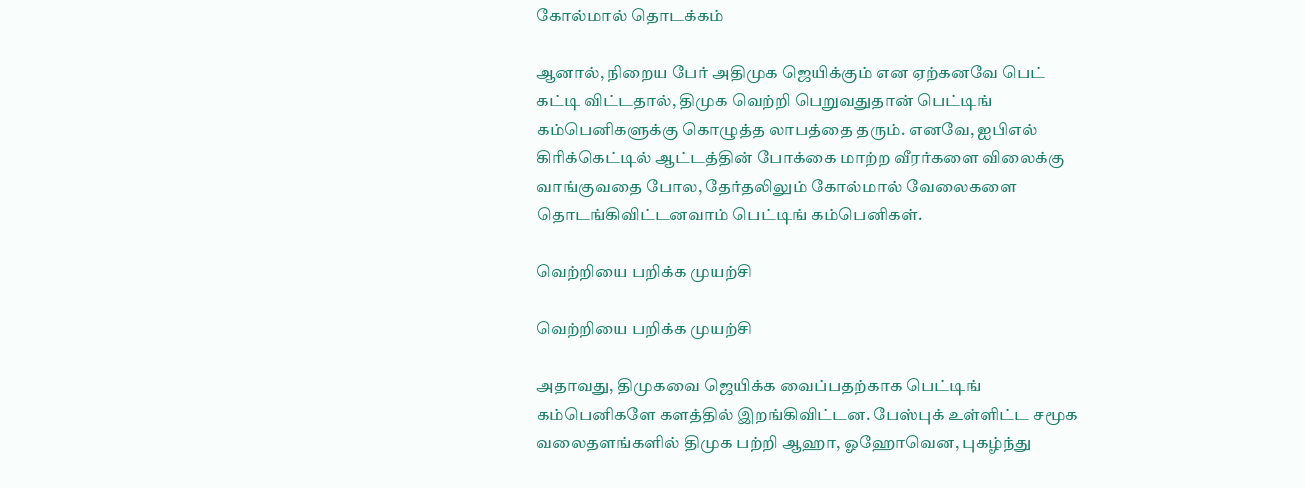கோல்மால் தொடக்கம்

ஆனால், நிறைய பேர் அதிமுக ஜெயிக்கும் என ஏற்கனவே பெட் கட்டி விட்டதால், திமுக வெற்றி பெறுவதுதான் பெட்டிங் கம்பெனிகளுக்கு கொழுத்த லாபத்தை தரும். எனவே, ஐபிஎல் கிரிக்கெட்டில் ஆட்டத்தின் போக்கை மாற்ற வீரர்களை விலைக்கு வாங்குவதை போல, தேர்தலிலும் கோல்மால் வேலைகளை தொடங்கிவிட்டனவாம் பெட்டிங் கம்பெனிகள்.

வெற்றியை பறிக்க முயற்சி

வெற்றியை பறிக்க முயற்சி

அதாவது, திமுகவை ஜெயிக்க வைப்பதற்காக பெட்டிங் கம்பெனிகளே களத்தில் இறங்கிவிட்டன. பேஸ்புக் உள்ளிட்ட சமூக வலைதளங்களில் திமுக பற்றி ஆஹா, ஓஹோவென, புகழ்ந்து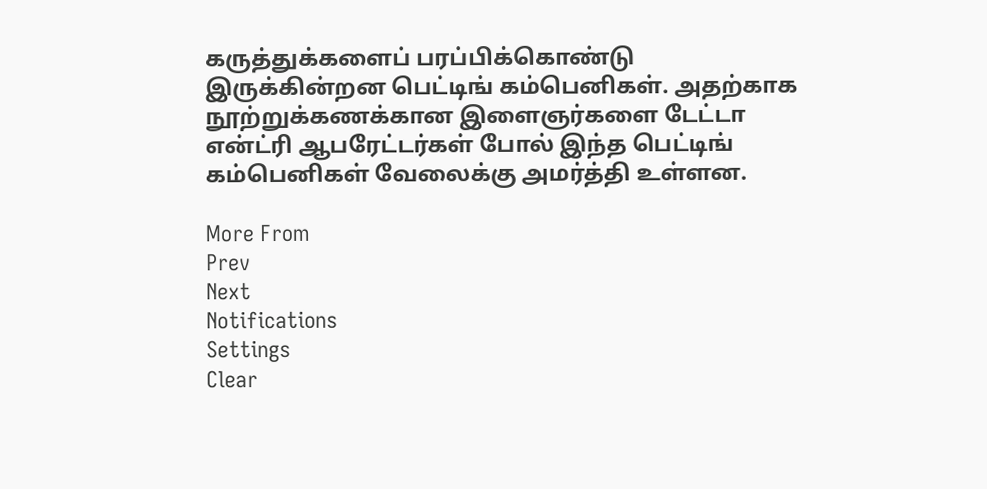கருத்துக்களைப் பரப்பிக்கொண்டு இருக்கின்றன பெட்டிங் கம்பெனிகள். அதற்காக நூற்றுக்கணக்கான இளைஞர்களை டேட்டா என்ட்ரி ஆபரேட்டர்கள் போல் இந்த பெட்டிங் கம்பெனிகள் வேலைக்கு அமர்த்தி உள்ளன.

More From
Prev
Next
Notifications
Settings
Clear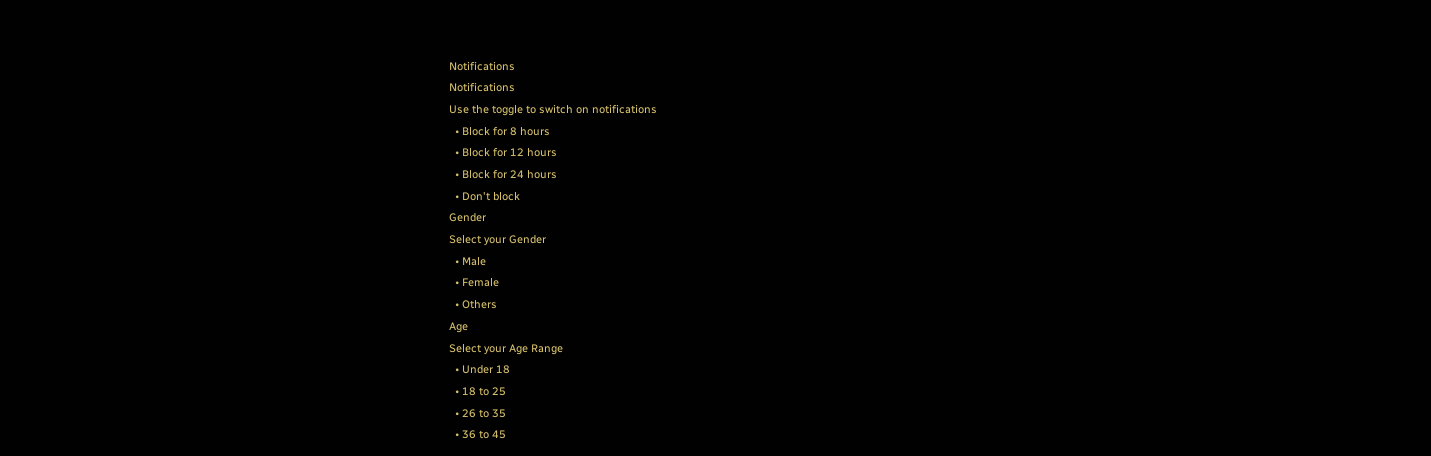Notifications
Notifications
Use the toggle to switch on notifications
  • Block for 8 hours
  • Block for 12 hours
  • Block for 24 hours
  • Don't block
Gender
Select your Gender
  • Male
  • Female
  • Others
Age
Select your Age Range
  • Under 18
  • 18 to 25
  • 26 to 35
  • 36 to 45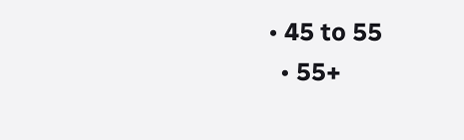• 45 to 55
  • 55+